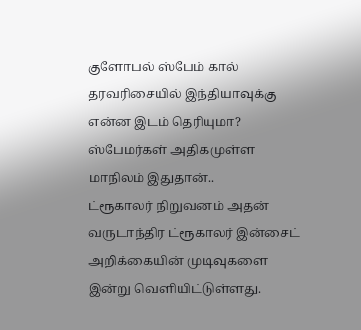குளோபல் ஸ்பேம் கால் தரவரிசையில் இந்தியாவுக்கு என்ன இடம் தெரியுமா? ஸ்பேமர்கள் அதிகமுள்ள மாநிலம் இதுதான்..
ட்ரூகாலர் நிறுவனம் அதன் வருடாந்திர ட்ரூகாலர் இன்சைட் அறிக்கையின் முடிவுகளை இன்று வெளியிட்டுள்ளது.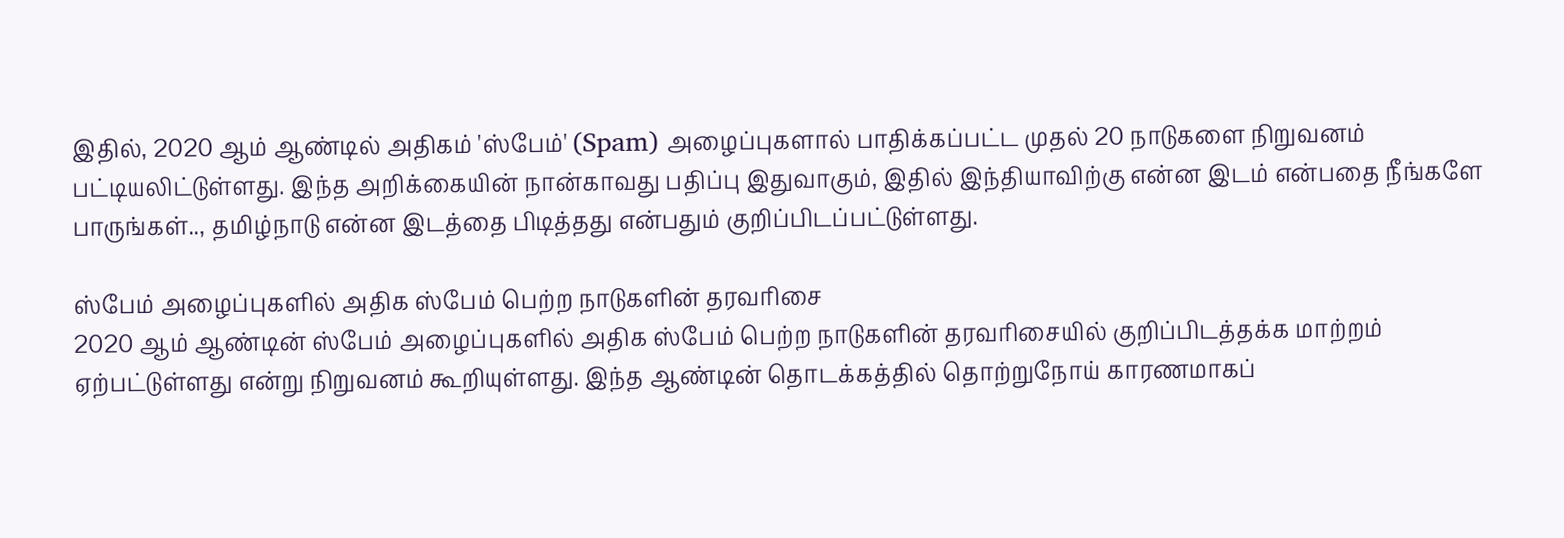இதில், 2020 ஆம் ஆண்டில் அதிகம் 'ஸ்பேம்' (Spam) அழைப்புகளால் பாதிக்கப்பட்ட முதல் 20 நாடுகளை நிறுவனம் பட்டியலிட்டுள்ளது. இந்த அறிக்கையின் நான்காவது பதிப்பு இதுவாகும், இதில் இந்தியாவிற்கு என்ன இடம் என்பதை நீங்களே பாருங்கள்.., தமிழ்நாடு என்ன இடத்தை பிடித்தது என்பதும் குறிப்பிடப்பட்டுள்ளது.

ஸ்பேம் அழைப்புகளில் அதிக ஸ்பேம் பெற்ற நாடுகளின் தரவரிசை
2020 ஆம் ஆண்டின் ஸ்பேம் அழைப்புகளில் அதிக ஸ்பேம் பெற்ற நாடுகளின் தரவரிசையில் குறிப்பிடத்தக்க மாற்றம் ஏற்பட்டுள்ளது என்று நிறுவனம் கூறியுள்ளது. இந்த ஆண்டின் தொடக்கத்தில் தொற்றுநோய் காரணமாகப்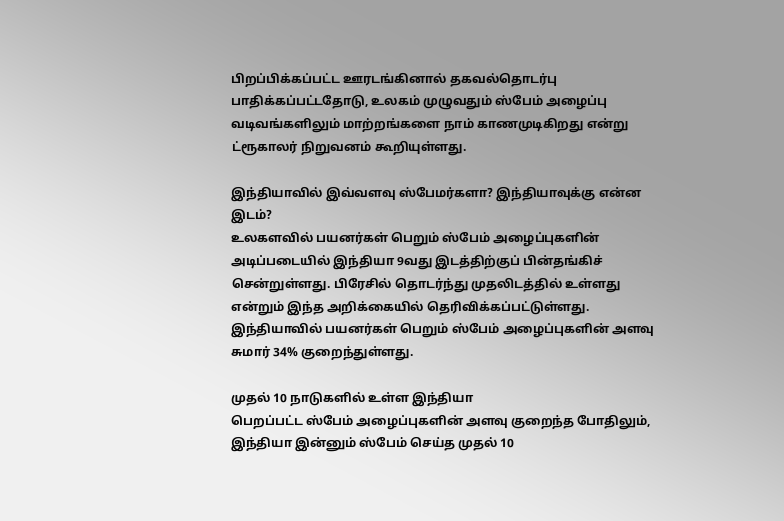பிறப்பிக்கப்பட்ட ஊரடங்கினால் தகவல்தொடர்பு பாதிக்கப்பட்டதோடு, உலகம் முழுவதும் ஸ்பேம் அழைப்பு வடிவங்களிலும் மாற்றங்களை நாம் காணமுடிகிறது என்று ட்ரூகாலர் நிறுவனம் கூறியுள்ளது.

இந்தியாவில் இவ்வளவு ஸ்பேமர்களா? இந்தியாவுக்கு என்ன இடம்?
உலகளவில் பயனர்கள் பெறும் ஸ்பேம் அழைப்புகளின் அடிப்படையில் இந்தியா 9வது இடத்திற்குப் பின்தங்கிச் சென்றுள்ளது. பிரேசில் தொடர்ந்து முதலிடத்தில் உள்ளது என்றும் இந்த அறிக்கையில் தெரிவிக்கப்பட்டுள்ளது. இந்தியாவில் பயனர்கள் பெறும் ஸ்பேம் அழைப்புகளின் அளவு சுமார் 34% குறைந்துள்ளது.

முதல் 10 நாடுகளில் உள்ள இந்தியா
பெறப்பட்ட ஸ்பேம் அழைப்புகளின் அளவு குறைந்த போதிலும், இந்தியா இன்னும் ஸ்பேம் செய்த முதல் 10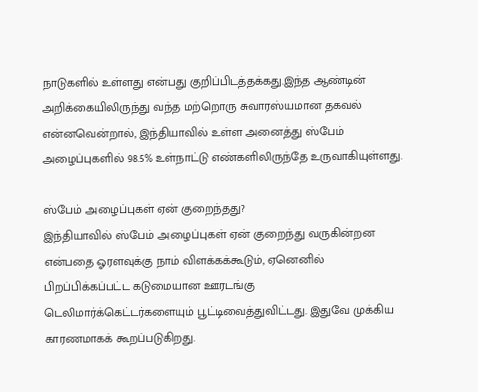நாடுகளில் உள்ளது என்பது குறிப்பிடத்தக்கது.இந்த ஆண்டின் அறிக்கையிலிருந்து வந்த மற்றொரு சுவாரஸ்யமான தகவல் என்னவென்றால், இந்தியாவில் உள்ள அனைத்து ஸ்பேம் அழைப்புகளில் 98.5% உள்நாட்டு எண்களிலிருந்தே உருவாகியுள்ளது.

ஸ்பேம் அழைப்புகள் ஏன் குறைந்தது?
இந்தியாவில் ஸ்பேம் அழைப்புகள் ஏன் குறைந்து வருகின்றன என்பதை ஓரளவுக்கு நாம் விளக்கக்கூடும், ஏனெனில் பிறப்பிக்கப்பட்ட கடுமையான ஊரடங்கு டெலிமார்க்கெட்டர்களையும் பூட்டிவைத்துவிட்டது. இதுவே முக்கிய காரணமாகக் கூறப்படுகிறது.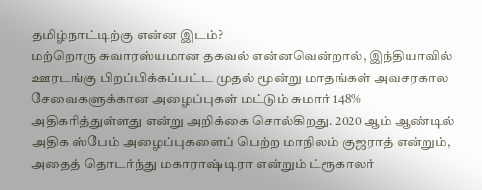தமிழ்நாட்டிற்கு என்ன இடம்?
மற்றொரு சுவாரஸ்யமான தகவல் என்னவென்றால், இந்தியாவில் ஊரடங்கு பிறப்பிக்கப்பட்ட முதல் மூன்று மாதங்கள் அவசரகால சேவைகளுக்கான அழைப்புகள் மட்டும் சுமார் 148% அதிகரித்துள்ளது என்று அறிக்கை சொல்கிறது. 2020 ஆம் ஆண்டில் அதிக ஸ்பேம் அழைப்புகளைப் பெற்ற மாநிலம் குஜராத் என்றும், அதைத் தொடர்ந்து மகாராஷ்டிரா என்றும் ட்ரூகாலர்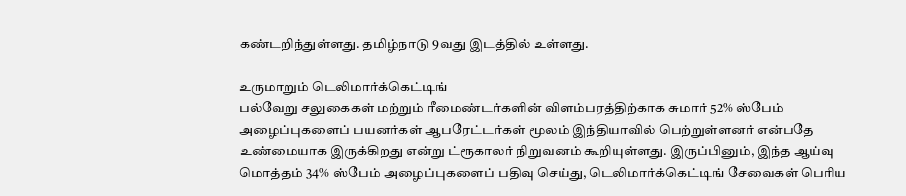கண்டறிந்துள்ளது. தமிழ்நாடு 9வது இடத்தில் உள்ளது.

உருமாறும் டெலிமார்க்கெட்டிங்
பல்வேறு சலுகைகள் மற்றும் ரீமைண்டர்களின் விளம்பரத்திற்காக சுமார் 52% ஸ்பேம் அழைப்புகளைப் பயனர்கள் ஆபரேட்டர்கள் மூலம் இந்தியாவில் பெற்றுள்ளனர் என்பதே உண்மையாக இருக்கிறது என்று ட்ரூகாலர் நிறுவனம் கூறியுள்ளது. இருப்பினும், இந்த ஆய்வு மொத்தம் 34% ஸ்பேம் அழைப்புகளைப் பதிவு செய்து, டெலிமார்க்கெட்டிங் சேவைகள் பெரிய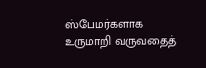ஸ்பேமர்களாக உருமாறி வருவதைத்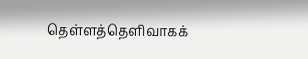தெள்ளத்தெளிவாகக்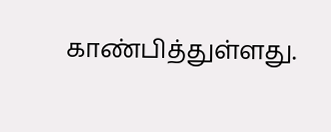காண்பித்துள்ளது.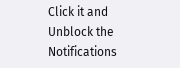Click it and Unblock the Notifications